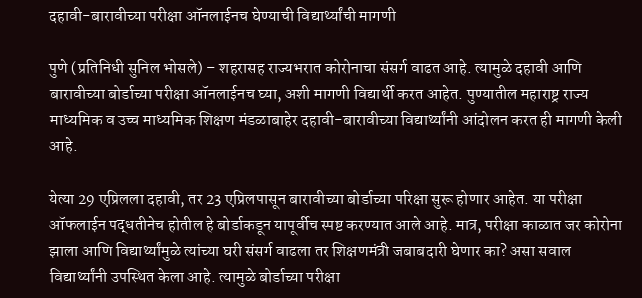दहावी-बारावीच्या परीक्षा ऑनलाईनच घेण्याची विद्यार्थ्यांची मागणी

पुणे (प्रतिनिधी सुनिल भोसले) – शहरासह राज्यभरात कोरोनाचा संसर्ग वाढत आहे. त्यामुळे दहावी आणि बारावीच्या बोर्डाच्या परीक्षा ऑनलाईनच घ्या, अशी मागणी विद्यार्थी करत आहेत. पुण्यातील महाराष्ट्र राज्य माध्यमिक व उच्च माध्यमिक शिक्षण मंडळाबाहेर दहावी-बारावीच्या विद्यार्थ्यांनी आंदोलन करत ही मागणी केली आहे.

येत्या 29 एप्रिलला दहावी, तर 23 एप्रिलपासून बारावीच्या बोर्डाच्या परिक्षा सुरू होणार आहेत. या परीक्षा ऑफलाईन पद्धतीनेच होतील हे बोर्डाकडून यापूर्वीच स्पष्ट करण्यात आले आहे. मात्र, परीक्षा काळात जर कोरोना झाला आणि विद्यार्थ्यांमुळे त्यांच्या घरी संसर्ग वाढला तर शिक्षणमंत्री जबाबदारी घेणार का? असा सवाल विद्यार्थ्यांनी उपस्थित केला आहे. त्यामुळे बोर्डाच्या परीक्षा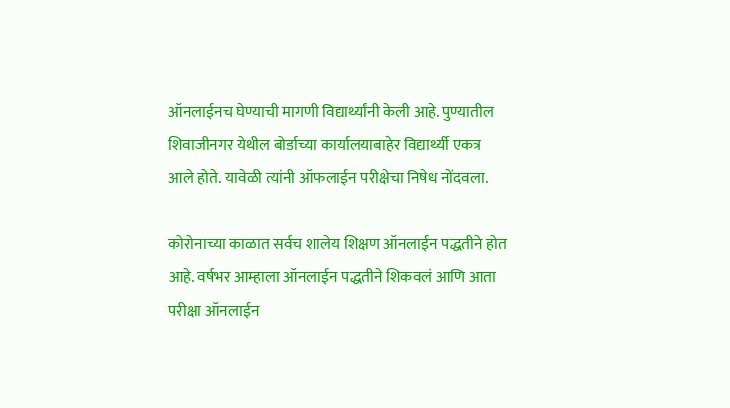ऑनलाईनच घेण्याची मागणी विद्यार्थ्यांनी केली आहे. पुण्यातील शिवाजीनगर येथील बोर्डाच्या कार्यालयाबाहेर विद्यार्थ्यी एकत्र आले होते. यावेळी त्यांनी ऑफलाईन परीक्षेचा निषेध नोंदवला.

कोरोनाच्या काळात सर्वच शालेय शिक्षण ऑनलाईन पद्धतीने होत आहे. वर्षभर आम्हाला ऑनलाईन पद्धतीने शिकवलं आणि आता परीक्षा ऑनलाईन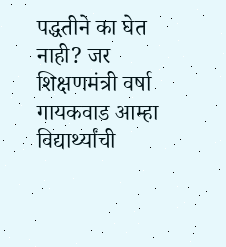पद्धतीने का घेत नाही? जर शिक्षणमंत्री वर्षा गायकवाड आम्हा विद्यार्थ्यांची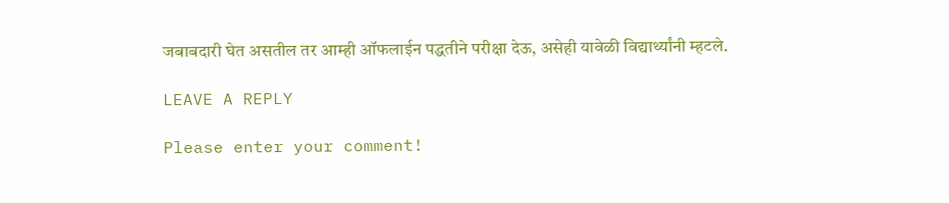जबाबदारी घेत असतील तर आम्ही ऑफलाईन पद्धतीने परीक्षा देऊ, असेही यावेळी विद्यार्थ्यांनी म्हटले.

LEAVE A REPLY

Please enter your comment!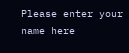Please enter your name here